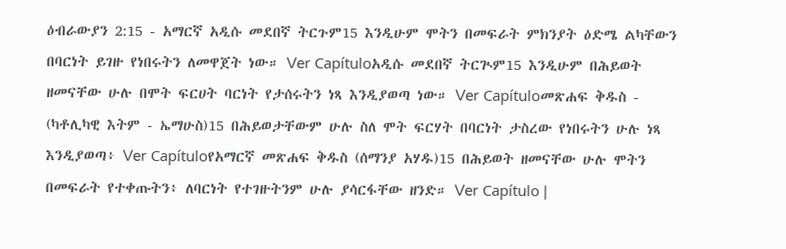ዕብራውያን 2:15 - አማርኛ አዲሱ መደበኛ ትርጉም15 እንዲሁም ሞትን በመፍራት ምክንያት ዕድሜ ልካቸውን በባርነት ይገዙ የነበሩትን ለመዋጀት ነው። Ver Capítuloአዲሱ መደበኛ ትርጒም15 እንዲሁም በሕይወት ዘመናቸው ሁሉ በሞት ፍርሀት ባርነት የታሰሩትን ነጻ እንዲያወጣ ነው። Ver Capítuloመጽሐፍ ቅዱስ - (ካቶሊካዊ እትም - ኤማሁስ)15 በሕይወታቸውም ሁሉ ስለ ሞት ፍርሃት በባርነት ታስረው የነበሩትን ሁሉ ነጻ እንዲያወጣ፥ Ver Capítuloየአማርኛ መጽሐፍ ቅዱስ (ሰማንያ አሃዱ)15 በሕይወት ዘመናቸው ሁሉ ሞትን በመፍራት የተቀጡትን፥ ለባርነት የተገዙትንም ሁሉ ያሳርፋቸው ዘንድ። Ver Capítulo |